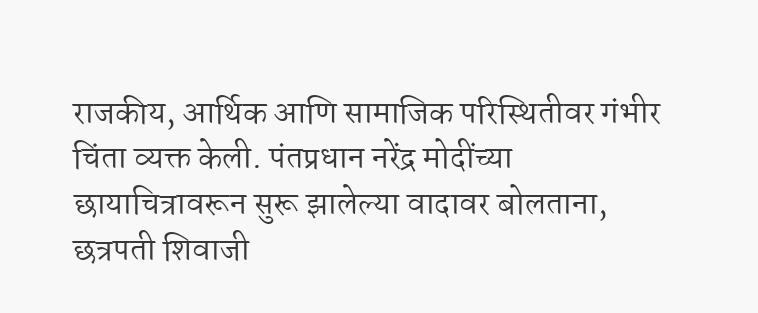राजकीय, आर्थिक आणि सामाजिक परिस्थितीवर गंभीर चिंता व्यक्त केली. पंतप्रधान नरेंद्र मोदींच्या छायाचित्रावरून सुरू झालेल्या वादावर बोलताना, छत्रपती शिवाजी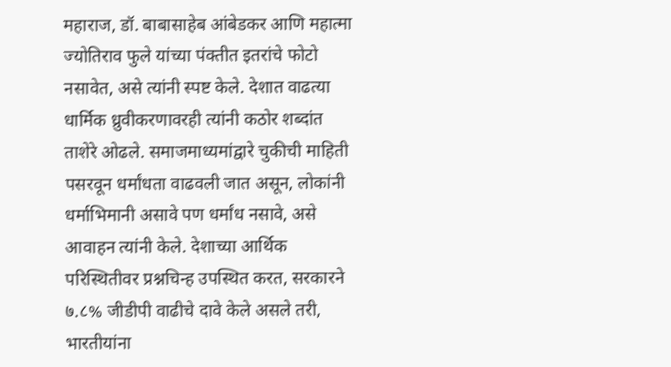महाराज, डॉ. बाबासाहेब आंबेडकर आणि महात्मा ज्योतिराव फुले यांच्या पंक्तीत इतरांचे फोटो नसावेत, असे त्यांनी स्पष्ट केले. देशात वाढत्या धार्मिक ध्रुवीकरणावरही त्यांनी कठोर शब्दांत ताशेरे ओढले. समाजमाध्यमांद्वारे चुकीची माहिती पसरवून धर्मांधता वाढवली जात असून, लोकांनी धर्माभिमानी असावे पण धर्मांध नसावे, असे आवाहन त्यांनी केले. देशाच्या आर्थिक परिस्थितीवर प्रश्नचिन्ह उपस्थित करत, सरकारने ७.८% जीडीपी वाढीचे दावे केले असले तरी, भारतीयांना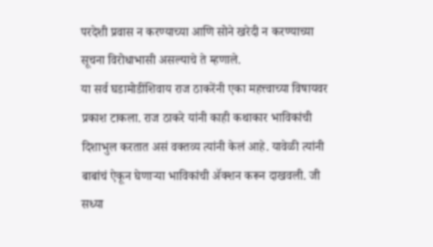परदेशी प्रवास न करण्याच्या आणि सोने खरेदी न करण्याच्या सूचना विरोधाभासी असल्याचे ते म्हणाले.
या सर्व घडामोडींशिवाय राज ठाकरेंनी एका महत्त्वाच्या विषायवर प्रकाश टाकला. राज ठाकरे यांनी काही कथाकार भाविकांची दिशाभुल करतात असं वक्तव्य त्यांनी केलं आहे. यावेळी त्यांनी बाबांचं ऐकून घेणाऱ्या भाविकांची ॲक्शन करून दाखवली. जी सध्या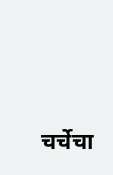चर्चेचा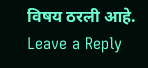विषय ठरली आहे.
Leave a Reply